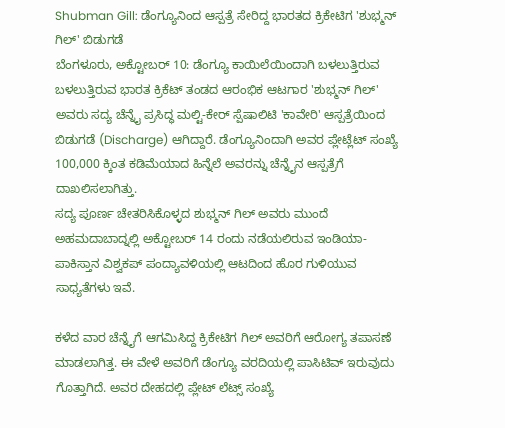Shubman Gill: ಡೆಂಗ್ಯೂನಿಂದ ಆಸ್ಪತ್ರೆ ಸೇರಿದ್ದ ಭಾರತದ ಕ್ರಿಕೇಟಿಗ 'ಶುಭ್ಮನ್ ಗಿಲ್' ಬಿಡುಗಡೆ
ಬೆಂಗಳೂರು, ಅಕ್ಟೋಬರ್ 10: ಡೆಂಗ್ಯೂ ಕಾಯಿಲೆಯಿಂದಾಗಿ ಬಳಲುತ್ತಿರುವ ಬಳಲುತ್ತಿರುವ ಭಾರತ ಕ್ರಿಕೆಟ್ ತಂಡದ ಆರಂಭಿಕ ಆಟಗಾರ 'ಶುಭ್ಮನ್ ಗಿಲ್' ಅವರು ಸದ್ಯ ಚೆನ್ನೈ ಪ್ರಸಿದ್ಧ ಮಲ್ಟಿ-ಕೇರ್ ಸ್ಪೆಷಾಲಿಟಿ 'ಕಾವೇರಿ' ಆಸ್ಪತ್ರೆಯಿಂದ ಬಿಡುಗಡೆ (Discharge) ಆಗಿದ್ದಾರೆ. ಡೆಂಗ್ಯೂನಿಂದಾಗಿ ಅವರ ಪ್ಲೇಟ್ಲೆಟ್ ಸಂಖ್ಯೆ 100,000 ಕ್ಕಿಂತ ಕಡಿಮೆಯಾದ ಹಿನ್ನೆಲೆ ಅವರನ್ನು ಚೆನ್ನೈನ ಆಸ್ಪತ್ರೆಗೆ ದಾಖಲಿಸಲಾಗಿತ್ತು.
ಸದ್ಯ ಪೂರ್ಣ ಚೇತರಿಸಿಕೊಳ್ಳದ ಶುಭ್ಮನ್ ಗಿಲ್ ಅವರು ಮುಂದೆ ಅಹಮದಾಬಾದ್ನಲ್ಲಿ ಅಕ್ಟೋಬರ್ 14 ರಂದು ನಡೆಯಲಿರುವ ಇಂಡಿಯಾ-ಪಾಕಿಸ್ತಾನ ವಿಶ್ವಕಪ್ ಪಂದ್ಯಾವಳಿಯಲ್ಲಿ ಆಟದಿಂದ ಹೊರ ಗುಳಿಯುವ ಸಾಧ್ಯತೆಗಳು ಇವೆ.

ಕಳೆದ ವಾರ ಚೆನ್ನೈಗೆ ಆಗಮಿಸಿದ್ದ ಕ್ರಿಕೇಟಿಗ ಗಿಲ್ ಅವರಿಗೆ ಆರೋಗ್ಯ ತಪಾಸಣೆ ಮಾಡಲಾಗಿತ್ತ. ಈ ವೇಳೆ ಅವರಿಗೆ ಡೆಂಗ್ಯೂ ವರದಿಯಲ್ಲಿ ಪಾಸಿಟಿವ್ ಇರುವುದು ಗೊತ್ತಾಗಿದೆ. ಅವರ ದೇಹದಲ್ಲಿ ಪ್ಲೇಟ್ ಲೆಟ್ಸ್ ಸಂಖ್ಯೆ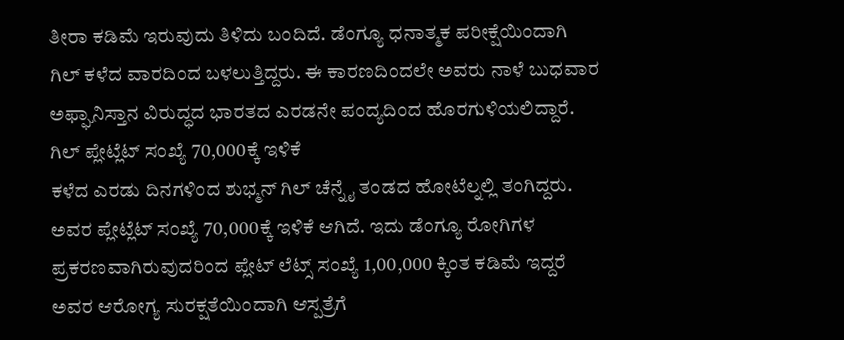ತೀರಾ ಕಡಿಮೆ ಇರುವುದು ತಿಳಿದು ಬಂದಿದೆ. ಡೆಂಗ್ಯೂ ಧನಾತ್ಮಕ ಪರೀಕ್ಷೆಯಿಂದಾಗಿ ಗಿಲ್ ಕಳೆದ ವಾರದಿಂದ ಬಳಲುತ್ತಿದ್ದರು. ಈ ಕಾರಣದಿಂದಲೇ ಅವರು ನಾಳೆ ಬುಧವಾರ ಅಫ್ಘಾನಿಸ್ತಾನ ವಿರುದ್ಧದ ಭಾರತದ ಎರಡನೇ ಪಂದ್ಯದಿಂದ ಹೊರಗುಳಿಯಲಿದ್ದಾರೆ.
ಗಿಲ್ ಪ್ಲೇಟ್ಲೆಟ್ ಸಂಖ್ಯೆ 70,000ಕ್ಕೆ ಇಳಿಕೆ
ಕಳೆದ ಎರಡು ದಿನಗಳಿಂದ ಶುಭ್ಮನ್ ಗಿಲ್ ಚೆನ್ನೈ ತಂಡದ ಹೋಟೆಲ್ನಲ್ಲಿ ತಂಗಿದ್ದರು. ಅವರ ಪ್ಲೇಟ್ಲೆಟ್ ಸಂಖ್ಯೆ 70,000ಕ್ಕೆ ಇಳಿಕೆ ಆಗಿದೆ. ಇದು ಡೆಂಗ್ಯೂ ರೋಗಿಗಳ ಪ್ರಕರಣವಾಗಿರುವುದರಿಂದ ಪ್ಲೇಟ್ ಲೆಟ್ಸ್ ಸಂಖ್ಯೆ 1,00,000 ಕ್ಕಿಂತ ಕಡಿಮೆ ಇದ್ದರೆ ಅವರ ಆರೋಗ್ಯ ಸುರಕ್ಷತೆಯಿಂದಾಗಿ ಆಸ್ಪತ್ರೆಗೆ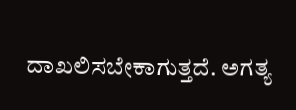ದಾಖಲಿಸಬೇಕಾಗುತ್ತದೆ. ಅಗತ್ಯ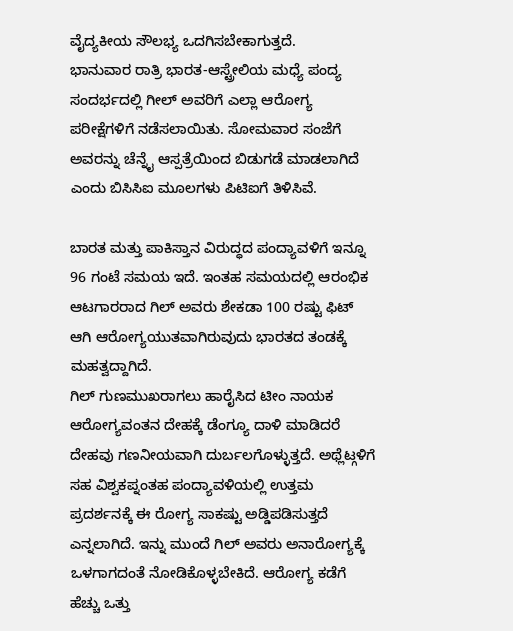ವೈದ್ಯಕೀಯ ಸೌಲಭ್ಯ ಒದಗಿಸಬೇಕಾಗುತ್ತದೆ.
ಭಾನುವಾರ ರಾತ್ರಿ ಭಾರತ-ಆಸ್ಟ್ರೇಲಿಯ ಮಧ್ಯೆ ಪಂದ್ಯ ಸಂದರ್ಭದಲ್ಲಿ ಗೀಲ್ ಅವರಿಗೆ ಎಲ್ಲಾ ಆರೋಗ್ಯ ಪರೀಕ್ಷೆಗಳಿಗೆ ನಡೆಸಲಾಯಿತು. ಸೋಮವಾರ ಸಂಜೆಗೆ ಅವರನ್ನು ಚೆನ್ನೈ ಆಸ್ಪತ್ರೆಯಿಂದ ಬಿಡುಗಡೆ ಮಾಡಲಾಗಿದೆ ಎಂದು ಬಿಸಿಸಿಐ ಮೂಲಗಳು ಪಿಟಿಐಗೆ ತಿಳಿಸಿವೆ.

ಬಾರತ ಮತ್ತು ಪಾಕಿಸ್ತಾನ ವಿರುದ್ಧದ ಪಂದ್ಯಾವಳಿಗೆ ಇನ್ನೂ 96 ಗಂಟೆ ಸಮಯ ಇದೆ. ಇಂತಹ ಸಮಯದಲ್ಲಿ ಆರಂಭಿಕ ಆಟಗಾರರಾದ ಗಿಲ್ ಅವರು ಶೇಕಡಾ 100 ರಷ್ಟು ಫಿಟ್ ಆಗಿ ಆರೋಗ್ಯಯುತವಾಗಿರುವುದು ಭಾರತದ ತಂಡಕ್ಕೆ ಮಹತ್ವದ್ದಾಗಿದೆ.
ಗಿಲ್ ಗುಣಮುಖರಾಗಲು ಹಾರೈಸಿದ ಟೀಂ ನಾಯಕ
ಆರೋಗ್ಯವಂತನ ದೇಹಕ್ಕೆ ಡೆಂಗ್ಯೂ ದಾಳಿ ಮಾಡಿದರೆ ದೇಹವು ಗಣನೀಯವಾಗಿ ದುರ್ಬಲಗೊಳ್ಳುತ್ತದೆ. ಅಥ್ಲೆಟ್ಗಳಿಗೆ ಸಹ ವಿಶ್ವಕಪ್ನಂತಹ ಪಂದ್ಯಾವಳಿಯಲ್ಲಿ ಉತ್ತಮ ಪ್ರದರ್ಶನಕ್ಕೆ ಈ ರೋಗ್ಯ ಸಾಕಷ್ಟು ಅಡ್ಡಿಪಡಿಸುತ್ತದೆ ಎನ್ನಲಾಗಿದೆ. ಇನ್ನು ಮುಂದೆ ಗಿಲ್ ಅವರು ಅನಾರೋಗ್ಯಕ್ಕೆ ಒಳಗಾಗದಂತೆ ನೋಡಿಕೊಳ್ಳಬೇಕಿದೆ. ಆರೋಗ್ಯ ಕಡೆಗೆ ಹೆಚ್ಚು ಒತ್ತು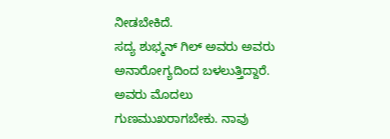ನೀಡಬೇಕಿದೆ.
ಸದ್ಯ ಶುಭ್ಮನ್ ಗಿಲ್ ಅವರು ಅವರು ಅನಾರೋಗ್ಯದಿಂದ ಬಳಲುತ್ತಿದ್ದಾರೆ. ಅವರು ಮೊದಲು ಗುಣಮುಖರಾಗಬೇಕು. ನಾವು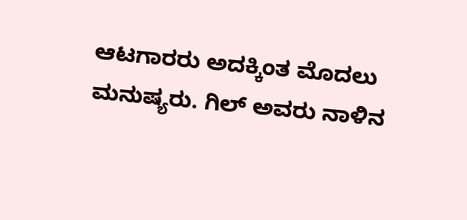ಆಟಗಾರರು ಅದಕ್ಕಿಂತ ಮೊದಲು ಮನುಷ್ಯರು. ಗಿಲ್ ಅವರು ನಾಳಿನ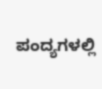ಪಂದ್ಯಗಳಲ್ಲಿ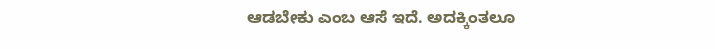ಆಡಬೇಕು ಎಂಬ ಆಸೆ ಇದೆ. ಅದಕ್ಕಿಂತಲೂ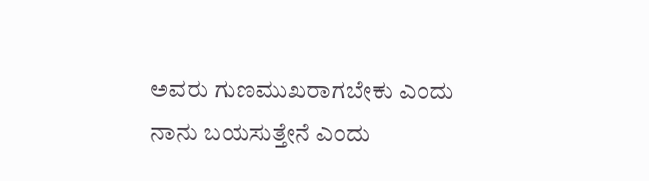ಅವರು ಗುಣಮುಖರಾಗಬೇಕು ಎಂದು ನಾನು ಬಯಸುತ್ತೇನೆ ಎಂದು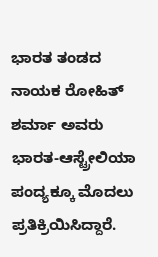ಭಾರತ ತಂಡದ ನಾಯಕ ರೋಹಿತ್ ಶರ್ಮಾ ಅವರು ಭಾರತ-ಆಸ್ಟ್ರೇಲಿಯಾ ಪಂದ್ಯಕ್ಕೂ ಮೊದಲು ಪ್ರತಿಕ್ರಿಯಿಸಿದ್ದಾರೆ.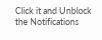Click it and Unblock the Notifications